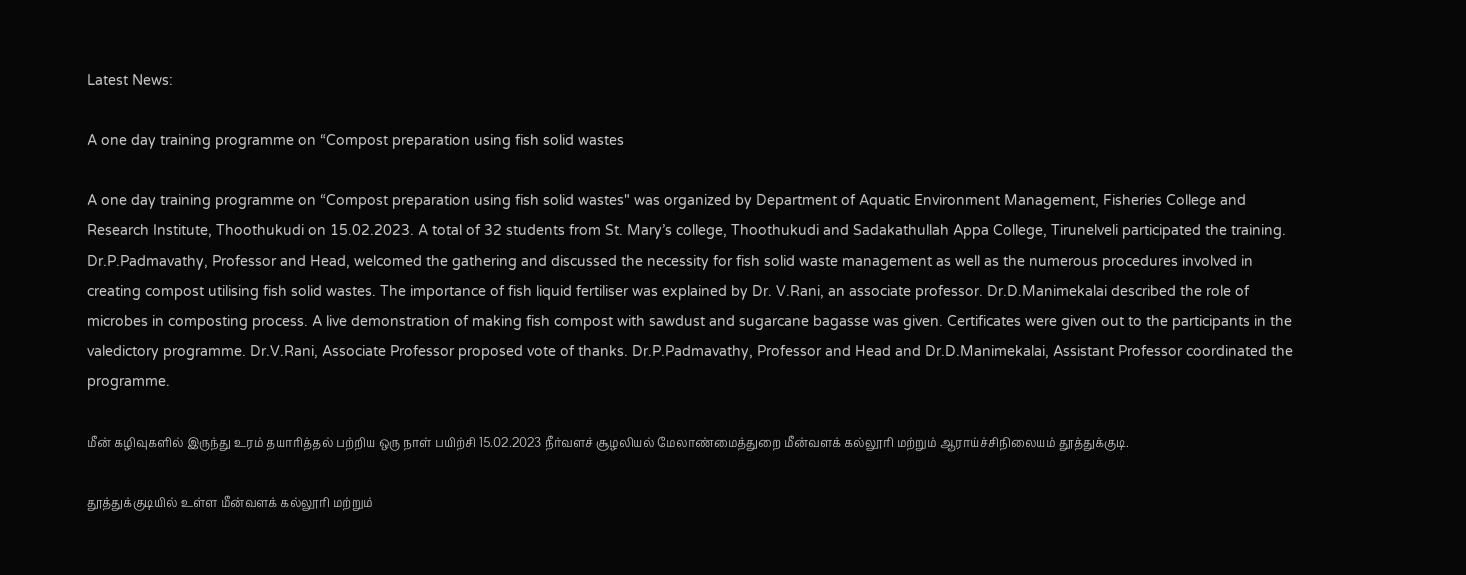Latest News:

A one day training programme on “Compost preparation using fish solid wastes

A one day training programme on “Compost preparation using fish solid wastes" was organized by Department of Aquatic Environment Management, Fisheries College and Research Institute, Thoothukudi on 15.02.2023. A total of 32 students from St. Mary’s college, Thoothukudi and Sadakathullah Appa College, Tirunelveli participated the training. Dr.P.Padmavathy, Professor and Head, welcomed the gathering and discussed the necessity for fish solid waste management as well as the numerous procedures involved in creating compost utilising fish solid wastes. The importance of fish liquid fertiliser was explained by Dr. V.Rani, an associate professor. Dr.D.Manimekalai described the role of microbes in composting process. A live demonstration of making fish compost with sawdust and sugarcane bagasse was given. Certificates were given out to the participants in the valedictory programme. Dr.V.Rani, Associate Professor proposed vote of thanks. Dr.P.Padmavathy, Professor and Head and Dr.D.Manimekalai, Assistant Professor coordinated the programme.

மீன் கழிவுகளில் இருந்து உரம் தயாரித்தல் பற்றிய ஒரு நாள் பயிற்சி 15.02.2023 நீர்வளச் சூழலியல் மேலாண்மைத்துறை மீன்வளக் கல்லூரி மற்றும் ஆராய்ச்சிநிலையம் தூத்துக்குடி.

தூத்துக்குடியில் உள்ள மீன்வளக் கல்லூரி மற்றும்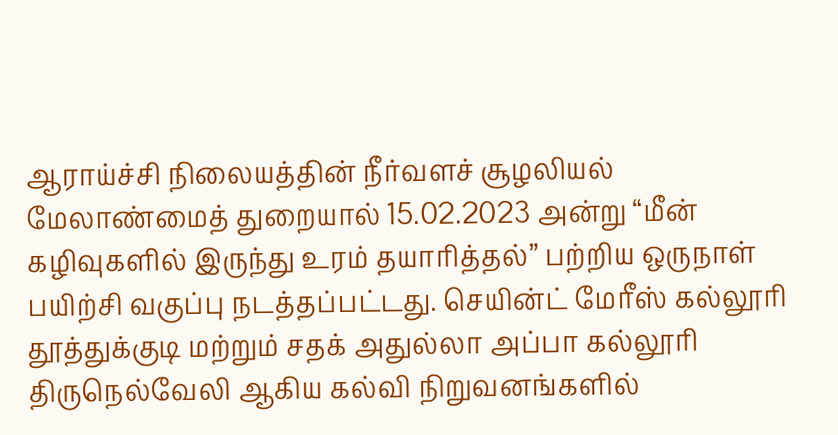ஆராய்ச்சி நிலையத்தின் நீர்வளச் சூழலியல் மேலாண்மைத் துறையால் 15.02.2023 அன்று “மீன் கழிவுகளில் இருந்து உரம் தயாரித்தல்” பற்றிய ஒருநாள் பயிற்சி வகுப்பு நடத்தப்பட்டது. செயின்ட் மேரீஸ் கல்லூரி தூத்துக்குடி மற்றும் சதக் அதுல்லா அப்பா கல்லூரி திருநெல்வேலி ஆகிய கல்வி நிறுவனங்களில்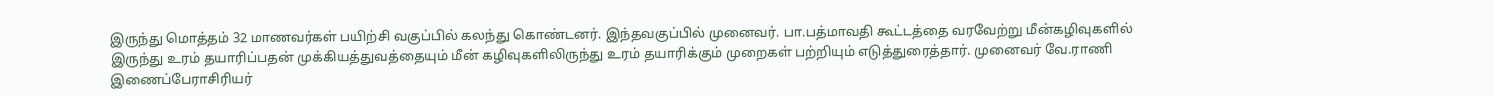இருந்து மொத்தம் 32 மாணவர்கள் பயிற்சி வகுப்பில் கலந்து கொண்டனர். இந்தவகுப்பில் முனைவர். பா.பத்மாவதி கூட்டத்தை வரவேற்று மீன்கழிவுகளில் இருந்து உரம் தயாரிப்பதன் முக்கியத்துவத்தையும் மீன் கழிவுகளிலிருந்து உரம் தயாரிக்கும் முறைகள் பற்றியும் எடுத்துரைத்தார். முனைவர் வே.ராணி இணைப்பேராசிரியர்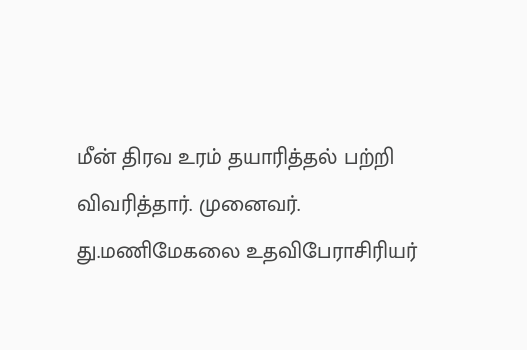மீன் திரவ உரம் தயாரித்தல் பற்றி விவரித்தார். முனைவர். து.மணிமேகலை உதவிபேராசிரியர்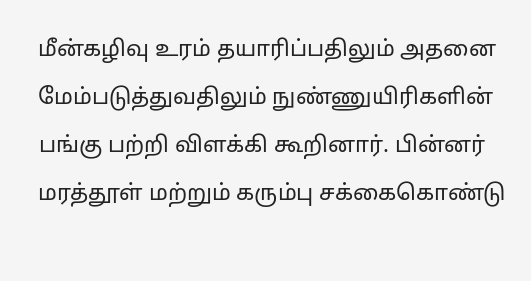மீன்கழிவு உரம் தயாரிப்பதிலும் அதனை மேம்படுத்துவதிலும் நுண்ணுயிரிகளின் பங்கு பற்றி விளக்கி கூறினார். பின்னர் மரத்தூள் மற்றும் கரும்பு சக்கைகொண்டு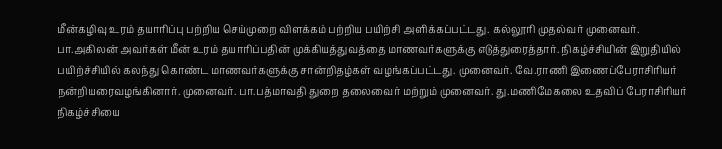மீன்கழிவு உரம் தயாரிப்பு பற்றிய செய்முறை விளக்கம் பற்றிய பயிற்சி அளிக்கப்பட்டது. கல்லூரி முதல்வர் முனைவர். பா.அகிலன் அவர்கள் மீன் உரம் தயாரிப்பதின் முக்கியத்துவத்தை மாணவர்களுக்கு எடுத்துரைத்தார். நிகழ்ச்சியின் இறுதியில் பயிற்ச்சியில் கலந்து கொண்ட மாணவர்களுக்கு சான்றிதழ்கள் வழங்கப்பட்டது. முனைவர். வே.ராணி இணைப்பேராசிரியர் நன்றியரைவழங்கினார். முனைவர். பா.பத்மாவதி துறை தலைவைர் மற்றும் முனைவர். து.மணிமேகலை உதவிப் பேராசிரியர் நிகழ்ச்சியை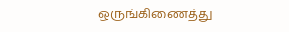ஒருங்கிணைத்து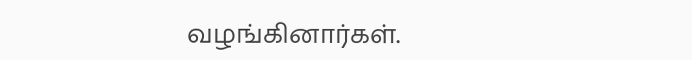வழங்கினார்கள்.